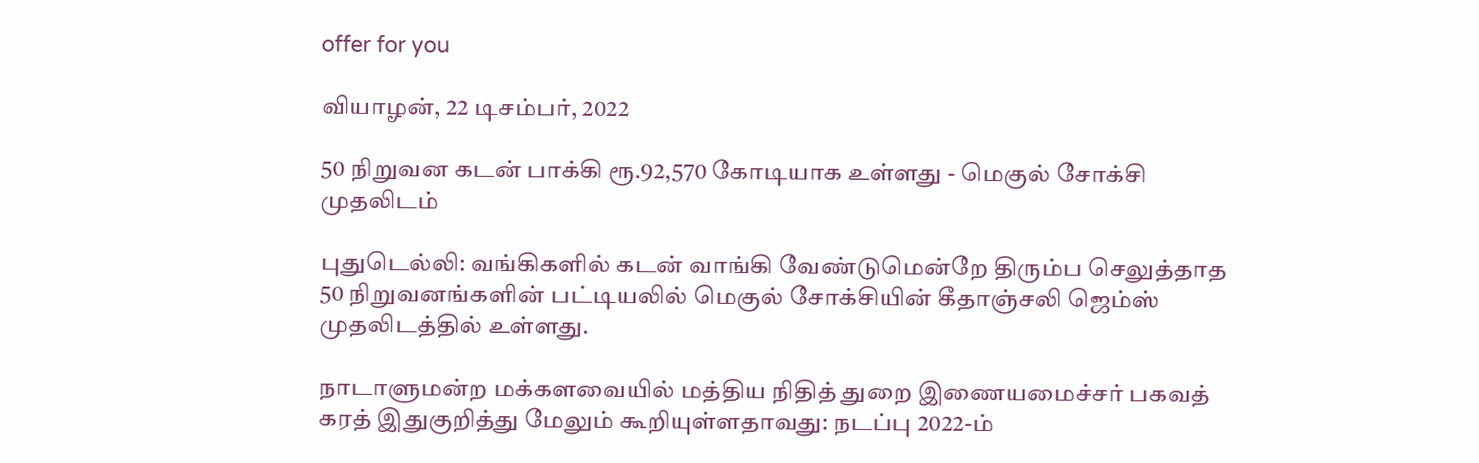offer for you

வியாழன், 22 டிசம்பர், 2022

50 நிறுவன கடன் பாக்கி ரூ.92,570 கோடியாக உள்ளது - மெகுல் சோக்சி முதலிடம்

புதுடெல்லி: வங்கிகளில் கடன் வாங்கி வேண்டுமென்றே திரும்ப செலுத்தாத 50 நிறுவனங்களின் பட்டியலில் மெகுல் சோக்சியின் கீதாஞ்சலி ஜெம்ஸ் முதலிடத்தில் உள்ளது.

நாடாளுமன்ற மக்களவையில் மத்திய நிதித் துறை இணையமைச்சர் பகவத் கரத் இதுகுறித்து மேலும் கூறியுள்ளதாவது: நடப்பு 2022-ம்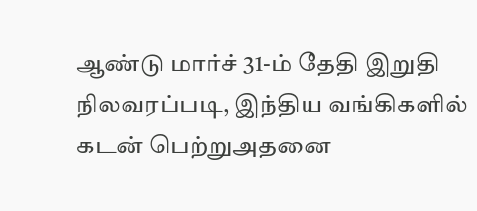ஆண்டு மார்ச் 31-ம் தேதி இறுதி நிலவரப்படி, இந்திய வங்கிகளில் கடன் பெற்றுஅதனை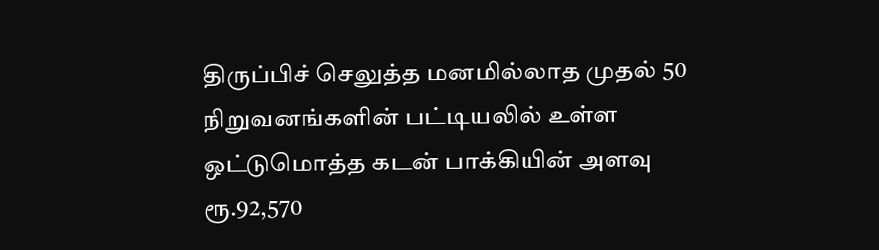திருப்பிச் செலுத்த மனமில்லாத முதல் 50 நிறுவனங்களின் பட்டியலில் உள்ள ஒட்டுமொத்த கடன் பாக்கியின் அளவு ரூ.92,570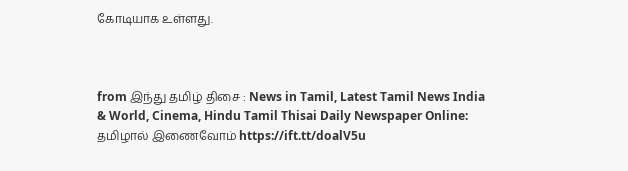கோடியாக உள்ளது.



from இந்து தமிழ் திசை : News in Tamil, Latest Tamil News India & World, Cinema, Hindu Tamil Thisai Daily Newspaper Online: தமிழால் இணைவோம் https://ift.tt/doalV5u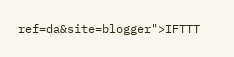ref=da&site=blogger">IFTTT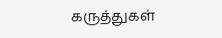கருத்துகள்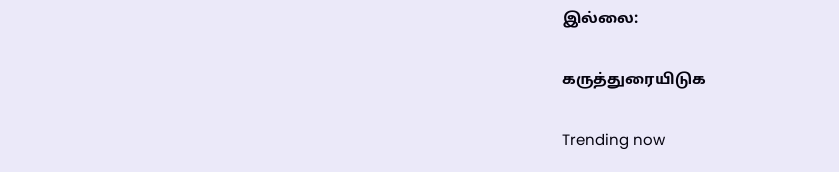இல்லை:

கருத்துரையிடுக

Trending now